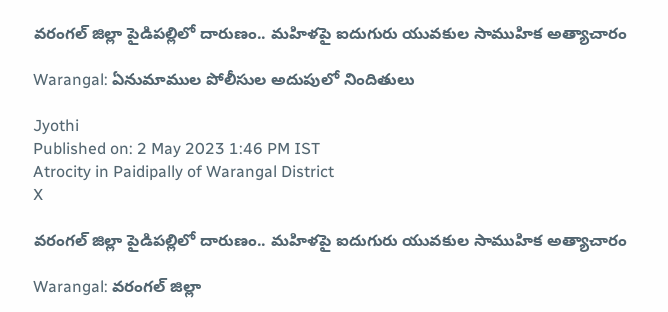వరంగల్ జిల్లా పైడిపల్లిలో దారుణం.. మహిళపై ఐదుగురు యువకుల సాముహిక అత్యాచారం

Warangal: ఏనుమాముల పోలీసుల అదుపులో నిందితులు

Jyothi
Published on: 2 May 2023 1:46 PM IST
Atrocity in Paidipally of Warangal District
X

వరంగల్ జిల్లా పైడిపల్లిలో దారుణం.. మహిళపై ఐదుగురు యువకుల సాముహిక అత్యాచారం

Warangal: వరంగల్ జిల్లా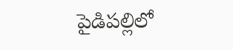పైడిపల్లిలో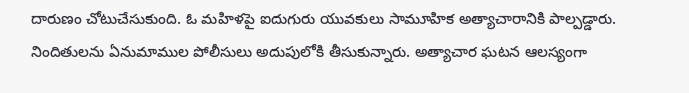దారుణం చోటుచేసుకుంది. ఓ మహిళపై ఐదుగురు యువకులు సామూహిక అత్యాచారానికి పాల్పడ్డారు. నిందితులను ఏనుమాముల పోలీసులు అదుపులోకి తీసుకున్నారు. అత్యాచార ఘటన ఆలస్యంగా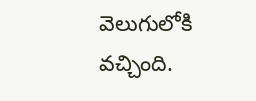వెలుగులోకి వచ్చింది.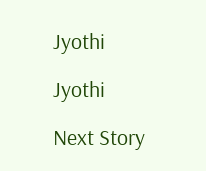Jyothi

Jyothi

Next Story